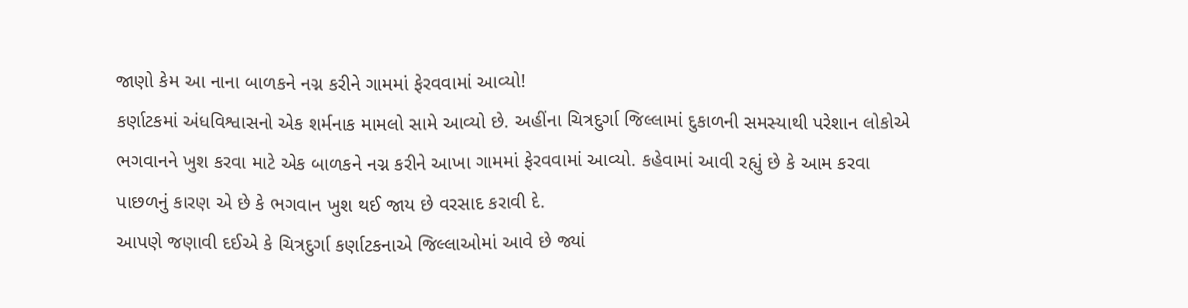જાણો કેમ આ નાના બાળકને નગ્ન કરીને ગામમાં ફેરવવામાં આવ્યો!
કર્ણાટકમાં અંધવિશ્વાસનો એક શર્મનાક મામલો સામે આવ્યો છે. અહીંના ચિત્રદુર્ગા જિલ્લામાં દુકાળની સમસ્યાથી પરેશાન લોકોએ ભગવાનને ખુશ કરવા માટે એક બાળકને નગ્ન કરીને આખા ગામમાં ફેરવવામાં આવ્યો. કહેવામાં આવી રહ્યું છે કે આમ કરવા પાછળનું કારણ એ છે કે ભગવાન ખુશ થઈ જાય છે વરસાદ કરાવી દે.
આપણે જણાવી દઈએ કે ચિત્રદુર્ગા કર્ણાટકનાએ જિલ્લાઓમાં આવે છે જ્યાં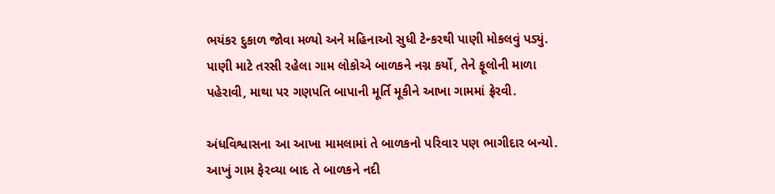ભયંકર દુકાળ જોવા મળ્યો અને મહિનાઓ સુધી ટેન્કરથી પાણી મોકલવું પડ્યું. પાણી માટે તરસી રહેલા ગામ લોકોએ બાળકને નગ્ન કર્યો, તેને ફૂલોની માળા પહેરાવી, માથા પર ગણપતિ બાપાની મૂર્તિ મૂકીને આખા ગામમાં ફ્રેરવી.

અંધવિશ્વાસના આ આખા મામલામાં તે બાળકનો પરિવાર પણ ભાગીદાર બન્યો. આખું ગામ ફેરવ્યા બાદ તે બાળકને નદી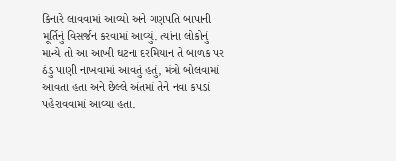કિનારે લાવવામાં આવ્યો અને ગણપતિ બાપાની મૂર્તિનું વિસર્જન કરવામાં આવ્યું. ત્યાંના લોકોનું માન્યે તો આ આખી ઘટના દરમિયાન તે બાળક પર ઠંડુ પાણી નાખવામાં આવતું હતું, મંત્રો બોલવામાં આવતા હતા અને છેલ્લે અંતમાં તેને નવા કપડાં પહેરાવવામાં આવ્યા હતા.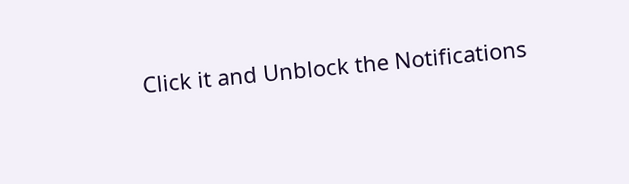Click it and Unblock the Notifications